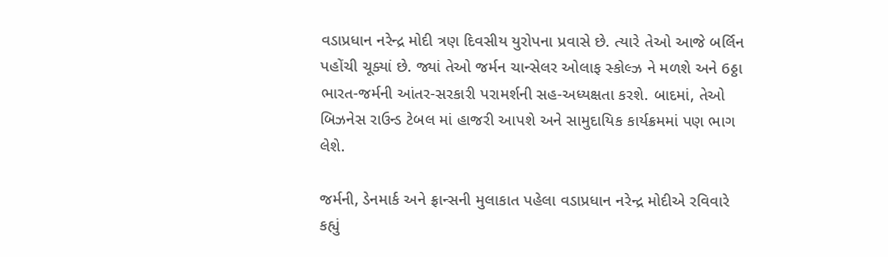વડાપ્રધાન નરેન્દ્ર મોદી ત્રણ દિવસીય યુરોપના પ્રવાસે છે. ત્યારે તેઓ આજે બર્લિન પહોંચી ચૂક્યાં છે. જ્યાં તેઓ જર્મન ચાન્સેલર ઓલાફ સ્કોલ્ઝ ને મળશે અને 6ઠ્ઠા ભારત-જર્મની આંતર-સરકારી પરામર્શની સહ-અધ્યક્ષતા કરશે. બાદમાં, તેઓ બિઝનેસ રાઉન્ડ ટેબલ માં હાજરી આપશે અને સામુદાયિક કાર્યક્રમમાં પણ ભાગ લેશે.

જર્મની, ડેનમાર્ક અને ફ્રાન્સની મુલાકાત પહેલા વડાપ્રધાન નરેન્દ્ર મોદીએ રવિવારે કહ્યું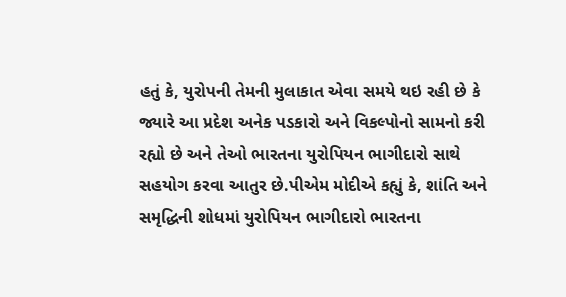હતું કે, યુરોપની તેમની મુલાકાત એવા સમયે થઇ રહી છે કે જ્યારે આ પ્રદેશ અનેક પડકારો અને વિકલ્પોનો સામનો કરી રહ્યો છે અને તેઓ ભારતના યુરોપિયન ભાગીદારો સાથે સહયોગ કરવા આતુર છે.પીએમ મોદીએ કહ્યું કે, શાંતિ અને સમૃદ્ધિની શોધમાં યુરોપિયન ભાગીદારો ભારતના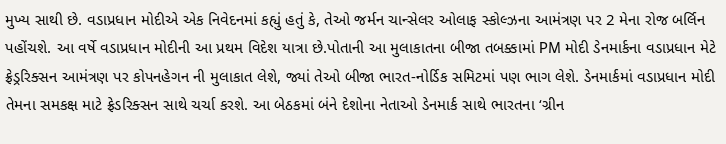મુખ્ય સાથી છે. વડાપ્રધાન મોદીએ એક નિવેદનમાં કહ્યું હતું કે, તેઓ જર્મન ચાન્સેલર ઓલાફ સ્કોલ્ઝના આમંત્રણ પર 2 મેના રોજ બર્લિન પહોંચશે. આ વર્ષે વડાપ્રધાન મોદીની આ પ્રથમ વિદેશ યાત્રા છે.પોતાની આ મુલાકાતના બીજા તબક્કામાં PM મોદી ડેનમાર્કના વડાપ્રધાન મેટે ફ્રેડ્રરિક્સન આમંત્રણ પર કોપનહેગન ની મુલાકાત લેશે, જ્યાં તેઓ બીજા ભારત-નોર્ડિક સમિટમાં પણ ભાગ લેશે. ડેનમાર્કમાં વડાપ્રધાન મોદી તેમના સમકક્ષ માટે ફ્રેડરિક્સન સાથે ચર્ચા કરશે. આ બેઠકમાં બંને દેશોના નેતાઓ ડેનમાર્ક સાથે ભારતના ‘ગ્રીન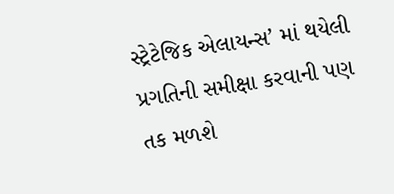સ્ટ્રેટેજિક એલાયન્સ’ માં થયેલી પ્રગતિની સમીક્ષા કરવાની પણ તક મળશે